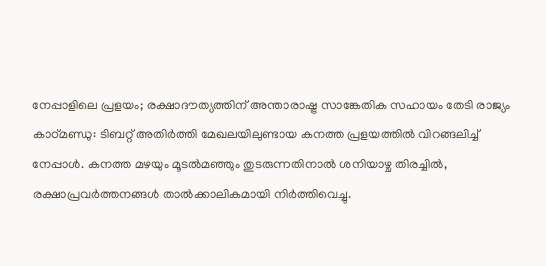നേപ്പാളിലെ പ്രളയം; രക്ഷാദൗത്യത്തിന് അന്താരാഷ്ട്ര സാങ്കേതിക സഹായം തേടി രാജ്യം
കാഠ്മണ്ഡു: ടിബറ്റ് അതിർത്തി മേഖലയിലുണ്ടായ കനത്ത പ്രളയത്തിൽ വിറങ്ങലിച്ച് നേപ്പാൾ. കനത്ത മഴയും മൂടൽമഞ്ഞും തുടരുന്നതിനാൽ ശനിയാഴ്ച തിരച്ചിൽ, രക്ഷാപ്രവർത്തനങ്ങൾ താൽക്കാലികമായി നിർത്തിവെച്ചു.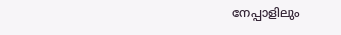നേപ്പാളിലും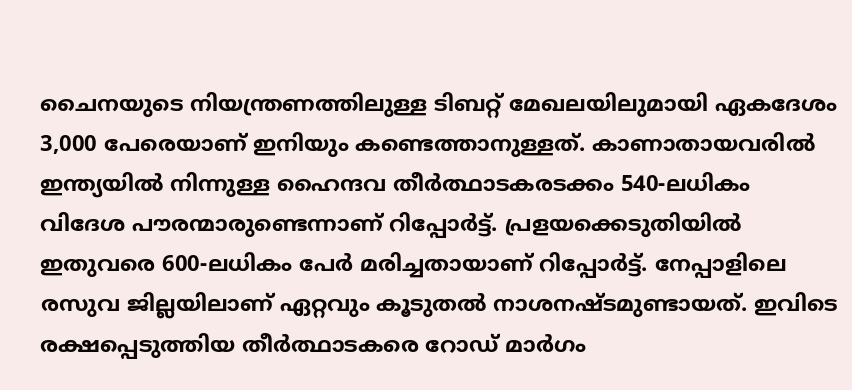ചൈനയുടെ നിയന്ത്രണത്തിലുള്ള ടിബറ്റ് മേഖലയിലുമായി ഏകദേശം 3,000 പേരെയാണ് ഇനിയും കണ്ടെത്താനുള്ളത്. കാണാതായവരിൽ ഇന്ത്യയിൽ നിന്നുള്ള ഹൈന്ദവ തീർത്ഥാടകരടക്കം 540-ലധികം വിദേശ പൗരന്മാരുണ്ടെന്നാണ് റിപ്പോർട്ട്. പ്രളയക്കെടുതിയിൽ ഇതുവരെ 600-ലധികം പേർ മരിച്ചതായാണ് റിപ്പോർട്ട്. നേപ്പാളിലെ രസുവ ജില്ലയിലാണ് ഏറ്റവും കൂടുതൽ നാശനഷ്ടമുണ്ടായത്. ഇവിടെ രക്ഷപ്പെടുത്തിയ തീർത്ഥാടകരെ റോഡ് മാർഗം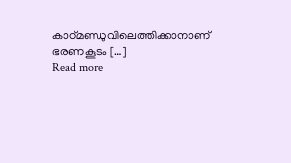കാഠ്മണ്ഡുവിലെത്തിക്കാനാണ് ഭരണകൂടം […]
Read more